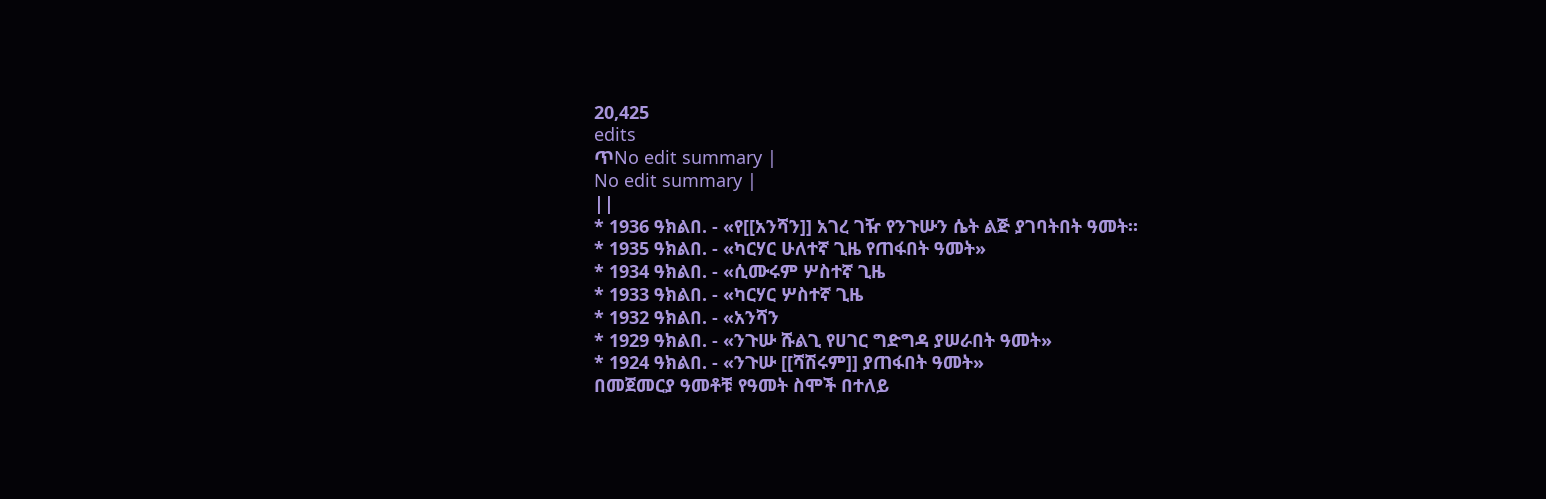20,425
edits
ጥNo edit summary |
No edit summary |
||
* 1936 ዓክልበ. - «የ[[አንሻን]] አገረ ገዥ የንጉሡን ሴት ልጅ ያገባትበት ዓመት።
* 1935 ዓክልበ. - «ካርሃር ሁለተኛ ጊዜ የጠፋበት ዓመት»
* 1934 ዓክልበ. - «ሲሙሩም ሦስተኛ ጊዜ
* 1933 ዓክልበ. - «ካርሃር ሦስተኛ ጊዜ
* 1932 ዓክልበ. - «አንሻን
* 1929 ዓክልበ. - «ንጉሡ ሹልጊ የሀገር ግድግዳ ያሠራበት ዓመት»
* 1924 ዓክልበ. - «ንጉሡ [[ሻሽሩም]] ያጠፋበት ዓመት»
በመጀመርያ ዓመቶቹ የዓመት ስሞች በተለይ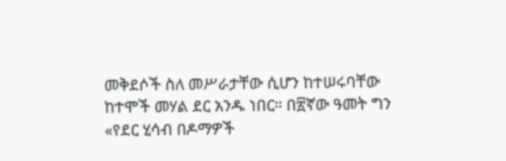መቅደሶች ስለ መሥራታቸው ሲሆን ከተሠሩባቸው ከተሞች መሃል ደር አንዱ ነበር። በ፳ኛው ዓመት ግን «የደር ሂሳብ በዶማዎች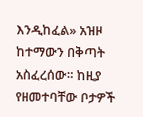እንዲከፈል» አዝዞ ከተማውን በቅጣት አስፈረሰው። ከዚያ የዘመተባቸው ቦታዎች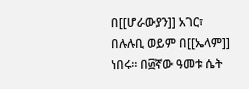በ[[ሆራውያን]] አገር፣ በሉሉቢ ወይም በ[[ኤላም]] ነበሩ። በ፴ኛው ዓመቱ ሴት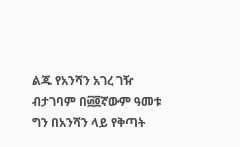ልጁ የአንሻን አገረ ገዥ ብታገባም በ፴፬ኛውም ዓመቱ ግን በአንሻን ላይ የቅጣት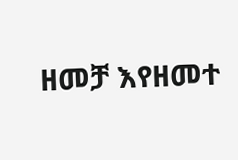ዘመቻ እየዘመተ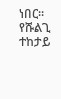ነበር።
የሹልጊ ተከታይ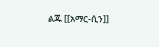ልጁ [[አማር-ሲን]]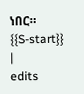ነበር።
{{S-start}}
|
edits